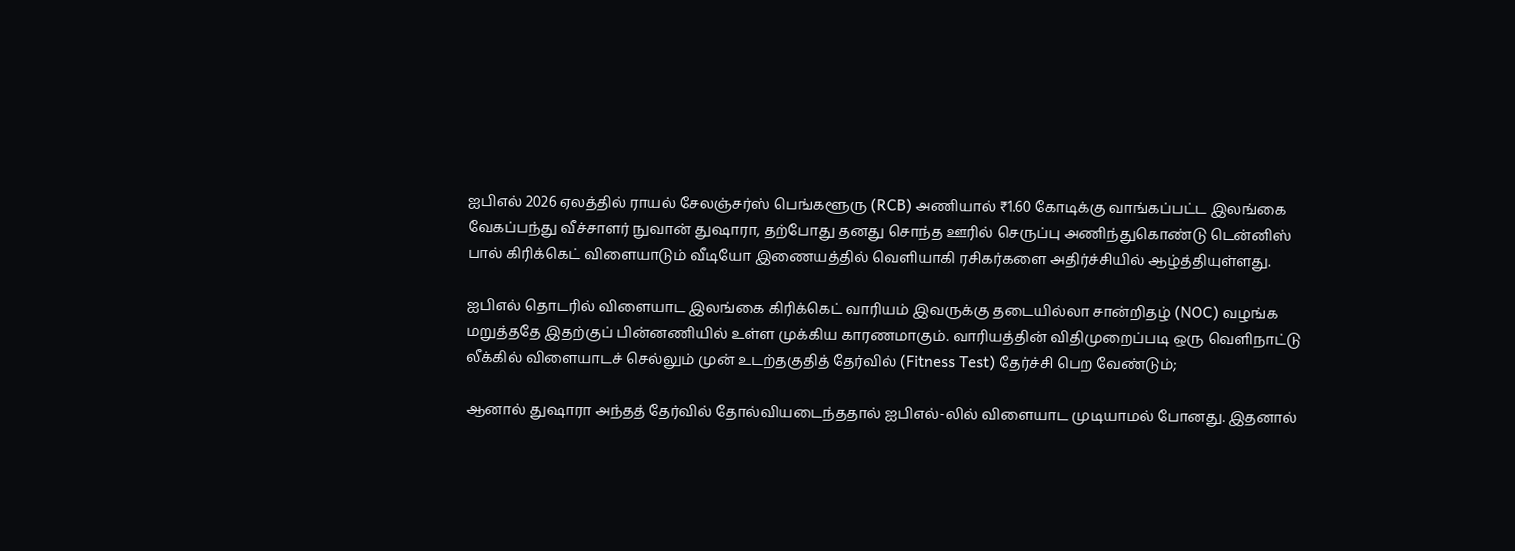ஐபிஎல் 2026 ஏலத்தில் ராயல் சேலஞ்சர்ஸ் பெங்களூரு (RCB) அணியால் ₹1.60 கோடிக்கு வாங்கப்பட்ட இலங்கை வேகப்பந்து வீச்சாளர் நுவான் துஷாரா, தற்போது தனது சொந்த ஊரில் செருப்பு அணிந்துகொண்டு டென்னிஸ் பால் கிரிக்கெட் விளையாடும் வீடியோ இணையத்தில் வெளியாகி ரசிகர்களை அதிர்ச்சியில் ஆழ்த்தியுள்ளது.

ஐபிஎல் தொடரில் விளையாட இலங்கை கிரிக்கெட் வாரியம் இவருக்கு தடையில்லா சான்றிதழ் (NOC) வழங்க மறுத்ததே இதற்குப் பின்னணியில் உள்ள முக்கிய காரணமாகும். வாரியத்தின் விதிமுறைப்படி ஒரு வெளிநாட்டு லீக்கில் விளையாடச் செல்லும் முன் உடற்தகுதித் தேர்வில் (Fitness Test) தேர்ச்சி பெற வேண்டும்;

ஆனால் துஷாரா அந்தத் தேர்வில் தோல்வியடைந்ததால் ஐபிஎல்-லில் விளையாட முடியாமல் போனது. இதனால்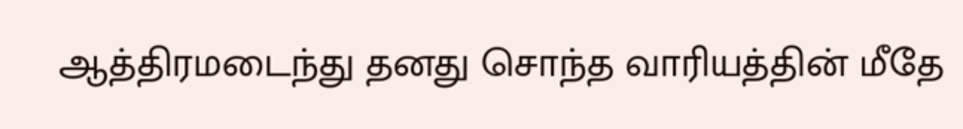ஆத்திரமடைந்து தனது சொந்த வாரியத்தின் மீதே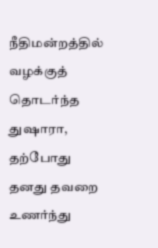நீதிமன்றத்தில் வழக்குத் தொடர்ந்த துஷாரா, தற்போது தனது தவறை உணர்ந்து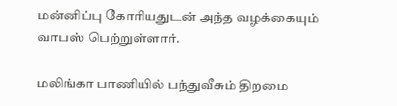மன்னிப்பு கோரியதுடன் அந்த வழக்கையும் வாபஸ் பெற்றுள்ளார்.

மலிங்கா பாணியில் பந்துவீசும் திறமை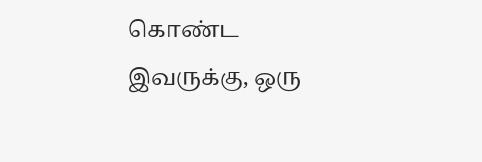கொண்ட இவருக்கு, ஒரு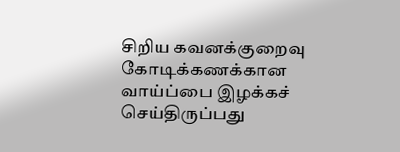சிறிய கவனக்குறைவு கோடிக்கணக்கான வாய்ப்பை இழக்கச் செய்திருப்பது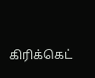கிரிக்கெட்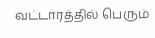வட்டாரத்தில் பெரும்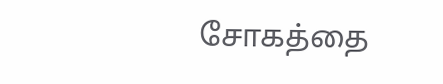சோகத்தை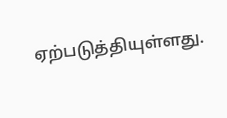ஏற்படுத்தியுள்ளது.